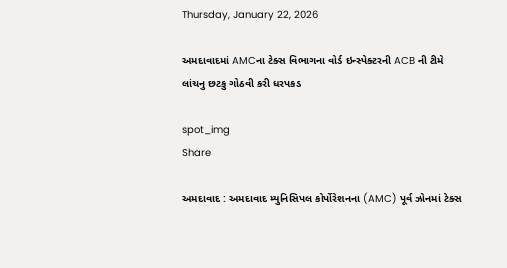Thursday, January 22, 2026

અમદાવાદમાં AMCના ટેક્સ વિભાગના વોર્ડ ઇન્સ્પેક્ટરની ACB ની ટીમે લાંચનુ છટકુ ગોઠવી કરી ધરપકડ

spot_img
Share

અમદાવાદ : અમદાવાદ મ્યુનિસિપલ કોર્પોરેશનના (AMC) પૂર્વ ઝોનમાં ટેક્સ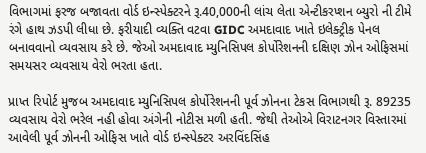વિભાગમાં ફરજ બજાવતા વોર્ડ ઇન્સ્પેક્ટરને રૂ.40,000ની લાંચ લેતા એન્ટીકરપ્શન બ્યુરો ની ટીમે રંગે હાથ ઝડપી લીધા છે. ફરીયાદી વ્યક્તિ વટવા GIDC અમદાવાદ ખાતે ઇલેક્ટ્રીક પેનલ બનાવવાનો વ્યવસાય કરે છે. જેઓ અમદાવાદ મ્યુનિસિપલ કોર્પોરેશનની દક્ષિણ ઝોન ઓફિસમાં સમયસર વ્યવસાય વેરો ભરતા હતા.

પ્રાપ્ત રિપોર્ટ મુજબ અમદાવાદ મ્યુનિસિપલ કોર્પોરેશનની પૂર્વ ઝોનના ટેકસ વિભાગથી રૂ. 89235 વ્યવસાય વેરો ભરેલ નહી હોવા અંગેની નોટીસ મળી હતી. જેથી તેઓએ વિરાટનગર વિસ્તારમાં આવેલી પૂર્વ ઝોનની ઓફિસ ખાતે વોર્ડ ઇન્સ્પેક્ટર અરવિંદસિંહ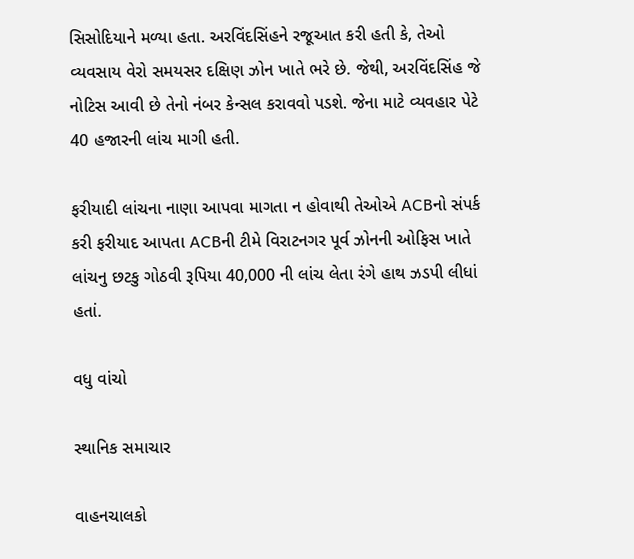સિસોદિયાને મળ્યા હતા. અરવિંદસિંહને રજૂઆત કરી હતી કે, તેઓ વ્યવસાય વેરો સમયસર દક્ષિણ ઝોન ખાતે ભરે છે. જેથી, અરવિંદસિંહ જે નોટિસ આવી છે તેનો નંબર કેન્સલ કરાવવો પડશે. જેના માટે વ્યવહાર પેટે 40 હજારની લાંચ માગી હતી.

ફરીયાદી લાંચના નાણા આપવા માગતા ન હોવાથી તેઓએ ACBનો સંપર્ક કરી ફરીયાદ આપતા ACBની ટીમે વિરાટનગર પૂર્વ ઝોનની ઓફિસ ખાતે લાંચનુ છટકુ ગોઠવી રૂપિયા 40,000 ની લાંચ લેતા રંગે હાથ ઝડપી લીધાં હતાં.

વધુ વાંચો

સ્થાનિક સમાચાર

વાહનચાલકો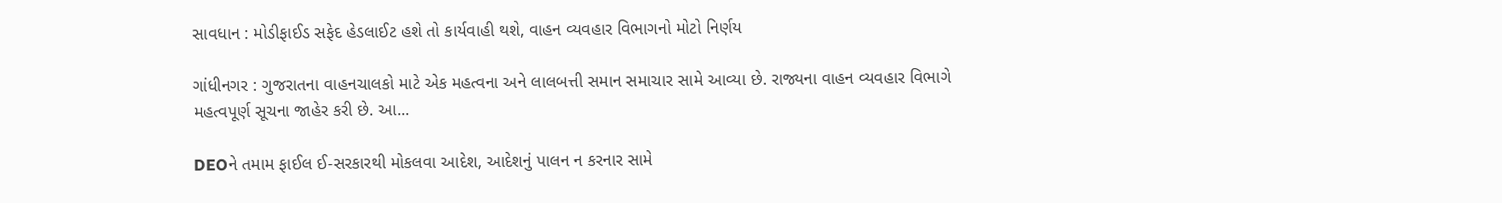સાવધાન : મોડીફાઈડ સફેદ હેડલાઈટ હશે તો કાર્યવાહી થશે, વાહન વ્યવહાર વિભાગનો મોટો નિર્ણય

ગાંધીનગર : ગુજરાતના વાહનચાલકો માટે એક મહત્વના અને લાલબત્તી સમાન સમાચાર સામે આવ્યા છે. રાજ્યના વાહન વ્યવહાર વિભાગે મહત્વપૂર્ણ સૂચના જાહેર કરી છે. આ...

DEOને તમામ ફાઈલ ઈ-સરકારથી મોકલવા આદેશ, આદેશનું પાલન ન કરનાર સામે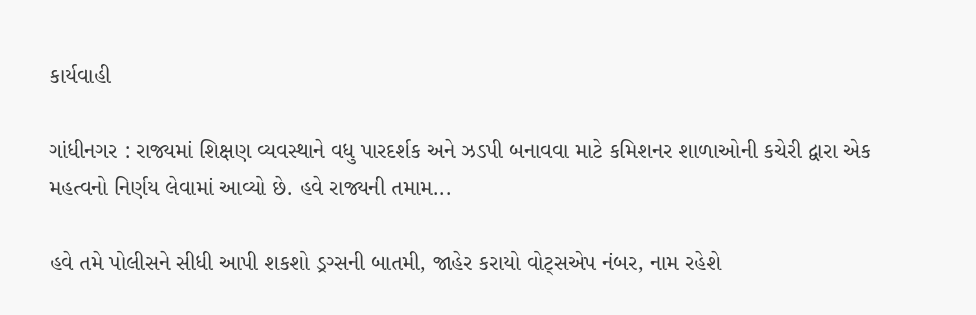કાર્યવાહી

ગાંધીનગર : રાજ્યમાં શિક્ષણ વ્યવસ્થાને વધુ પારદર્શક અને ઝડપી બનાવવા માટે કમિશનર શાળાઓની કચેરી દ્વારા એક મહત્વનો નિર્ણય લેવામાં આવ્યો છે. હવે રાજ્યની તમામ...

હવે તમે પોલીસને સીધી આપી શકશો ડ્રગ્સની બાતમી, જાહેર કરાયો વોટ્સએપ નંબર, નામ રહેશે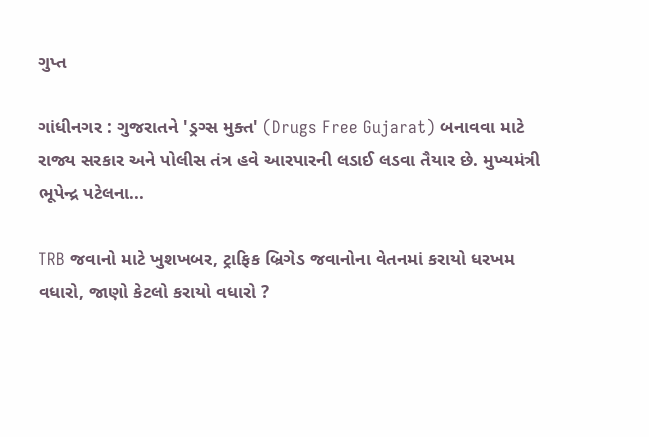ગુપ્ત

ગાંધીનગર : ગુજરાતને 'ડ્રગ્સ મુક્ત' (Drugs Free Gujarat) બનાવવા માટે રાજ્ય સરકાર અને પોલીસ તંત્ર હવે આરપારની લડાઈ લડવા તૈયાર છે. મુખ્યમંત્રી ભૂપેન્દ્ર પટેલના...

TRB જવાનો માટે ખુશખબર, ટ્રાફિક બ્રિગેડ જવાનોના વેતનમાં કરાયો ધરખમ વધારો, જાણો કેટલો કરાયો વધારો ?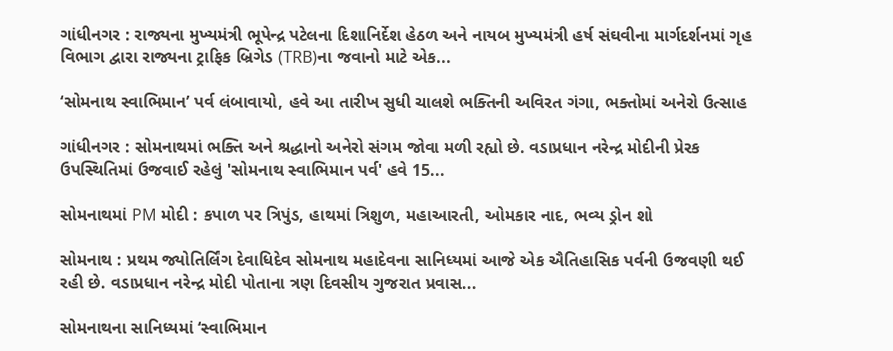ગાંધીનગર : રાજ્યના મુખ્યમંત્રી ભૂપેન્દ્ર પટેલના દિશાનિર્દેશ હેઠળ અને નાયબ મુખ્યમંત્રી હર્ષ સંઘવીના માર્ગદર્શનમાં ગૃહ વિભાગ દ્વારા રાજ્યના ટ્રાફિક બ્રિગેડ (TRB)ના જવાનો માટે એક...

‘સોમનાથ સ્વાભિમાન’ પર્વ લંબાવાયો, હવે આ તારીખ સુધી ચાલશે ભક્તિની અવિરત ગંગા, ભક્તોમાં અનેરો ઉત્સાહ

ગાંધીનગર : સોમનાથમાં ભક્તિ અને શ્રદ્ધાનો અનેરો સંગમ જોવા મળી રહ્યો છે. વડાપ્રધાન નરેન્દ્ર મોદીની પ્રેરક ઉપસ્થિતિમાં ઉજવાઈ રહેલું 'સોમનાથ સ્વાભિમાન પર્વ' હવે 15...

સોમનાથમાં PM મોદી : કપાળ પર ત્રિપુંડ, હાથમાં ત્રિશુળ, મહાઆરતી, ઓમકાર નાદ, ભવ્ય ડ્રોન શો

સોમનાથ : પ્રથમ જ્યોતિર્લિંગ દેવાધિદેવ સોમનાથ મહાદેવના સાનિધ્યમાં આજે એક ઐતિહાસિક પર્વની ઉજવણી થઈ રહી છે. વડાપ્રધાન નરેન્દ્ર મોદી પોતાના ત્રણ દિવસીય ગુજરાત પ્રવાસ...

સોમનાથના સાનિધ્યમાં ‘સ્વાભિમાન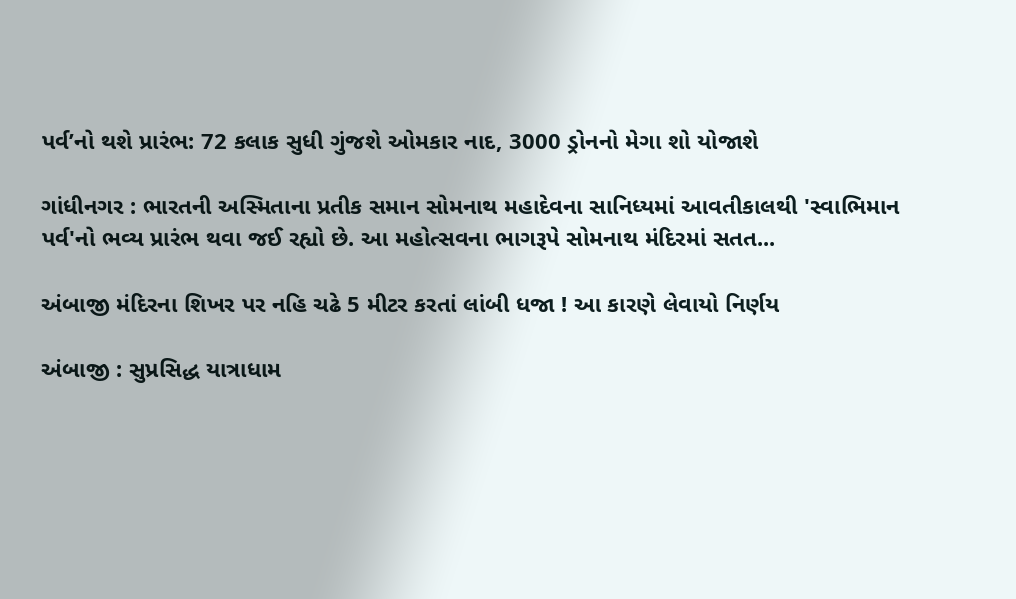પર્વ’નો થશે પ્રારંભ: 72 કલાક સુધી ગુંજશે ઓમકાર નાદ, 3000 ડ્રોનનો મેગા શો યોજાશે

ગાંધીનગર : ભારતની અસ્મિતાના પ્રતીક સમાન સોમનાથ મહાદેવના સાનિધ્યમાં આવતીકાલથી 'સ્વાભિમાન પર્વ'નો ભવ્ય પ્રારંભ થવા જઈ રહ્યો છે. આ મહોત્સવના ભાગરૂપે સોમનાથ મંદિરમાં સતત...

અંબાજી મંદિરના શિખર પર નહિ ચઢે 5 મીટર કરતાં લાંબી ધજા ! આ કારણે લેવાયો નિર્ણય

અંબાજી : સુપ્રસિદ્ધ યાત્રાધામ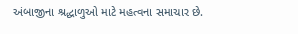અંબાજીના શ્રદ્ધાળુઓ માટે મહત્વના સમાચાર છે.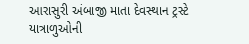આરાસુરી અંબાજી માતા દેવસ્થાન ટ્રસ્ટે યાત્રાળુઓની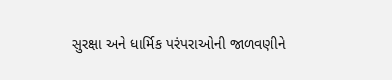સુરક્ષા અને ધાર્મિક પરંપરાઓની જાળવણીને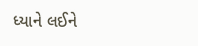ધ્યાને લઈને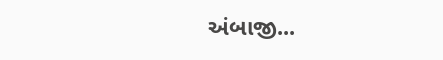અંબાજી...